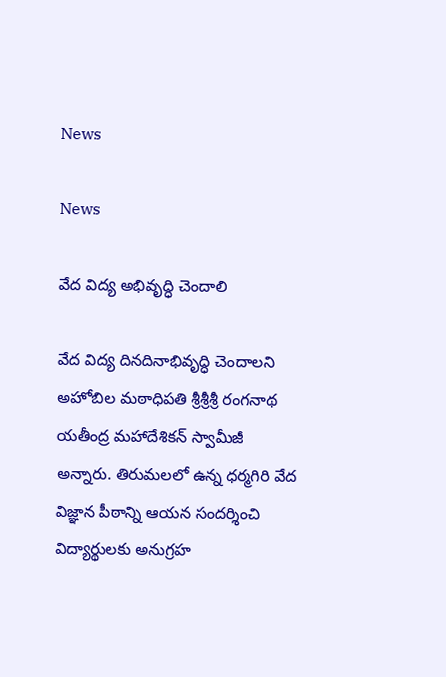News

News

వేద విద్య అభివృద్ధి చెందాలి

వేద విద్య దినదినాభివృద్ధి చెందాలని అహోబిల మఠాధిపతి శ్రీశ్రీ‌శ్రీ‌ రంగనాథ యతీంద్ర మహాదేశికన్ స్వామీజీ అన్నారు. తిరుమలలో ఉన్న ధర్మగిరి వేద విజ్ఞాన పీఠాన్ని ఆయన సందర్శించి విద్యార్థులకు అనుగ్రహ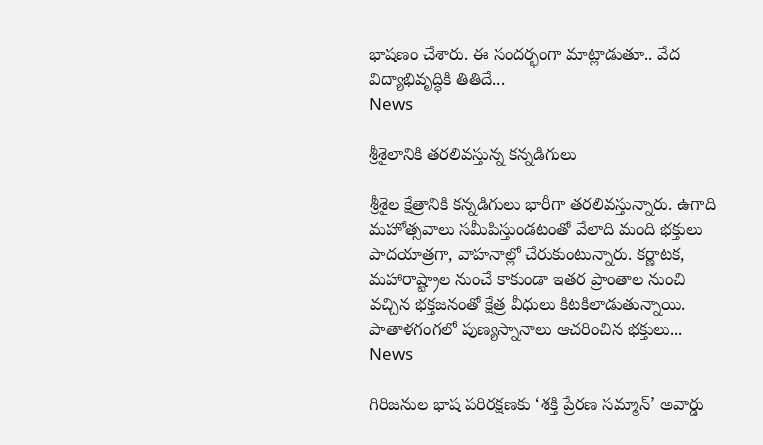భాషణం చేశారు. ఈ సందర్భంగా మాట్లాడుతూ.. వేద విద్యాభివృద్ధికి తితిదే...
News

శ్రీశైలానికి తరలివస్తున్న కన్నడిగులు

శ్రీశైల క్షేత్రానికి కన్నడిగులు భారీగా తరలివస్తున్నారు. ఉగాది మహోత్సవాలు సమీపిస్తుండటంతో వేలాది మంది భక్తులు పాదయాత్రగా, వాహనాల్లో చేరుకుంటున్నారు. కర్ణాటక, మహారాష్ట్రాల నుంచే కాకుండా ఇతర ప్రాంతాల నుంచి వచ్చిన భక్తజనంతో క్షేత్ర వీధులు కిటకిలాడుతున్నాయి. పాతాళగంగలో పుణ్యస్నానాలు ఆచరించిన భక్తులు...
News

గిరిజనుల భాష పరిరక్షణకు ‘శక్తి ప్రేరణ సమ్మాన్‌’ అవార్డు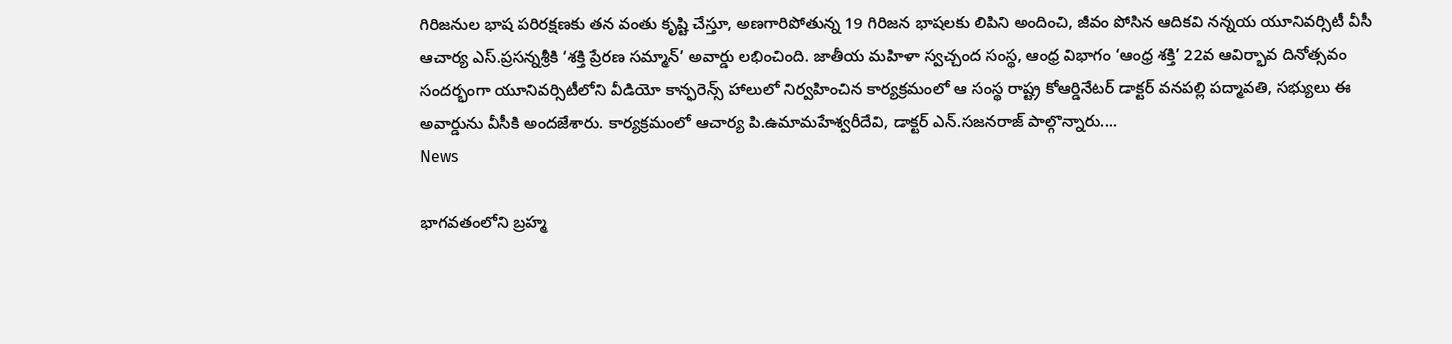గిరిజనుల భాష పరిరక్షణకు తన వంతు కృష్టి చేస్తూ, అణగారిపోతున్న 19 గిరిజన భాషలకు లిపిని అందించి, జీవం పోసిన ఆదికవి నన్నయ యూనివర్సిటీ వీసీ ఆచార్య ఎస్‌.ప్రసన్నశ్రీకి ‘శక్తి ప్రేరణ సమ్మాన్‌’ అవార్డు లభించింది. జాతీయ మహిళా స్వచ్చంద సంస్థ, ఆంధ్ర విభాగం ‘ఆంధ్ర శక్తి’ 22వ ఆవిర్భావ దినోత్సవం సందర్భంగా యూనివర్సిటీలోని వీడియో కాన్ఫరెన్స్‌ హాలులో నిర్వహించిన కార్యక్రమంలో ఆ సంస్థ రాష్ట్ర కోఆర్డినేటర్‌ డాక్టర్‌ వనపల్లి పద్మావతి, సభ్యులు ఈ అవార్డును వీసీకి అందజేశారు. కార్యక్రమంలో ఆచార్య పి.ఉమామహేశ్వరీదేవి, డాక్టర్‌ ఎన్‌.సజనరాజ్‌ పాల్గొన్నారు....
News

భాగవతంలోని బ్రహ్మ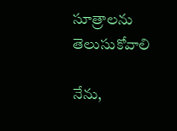సూత్రాలను తెలుసుకోవాలి

నేను,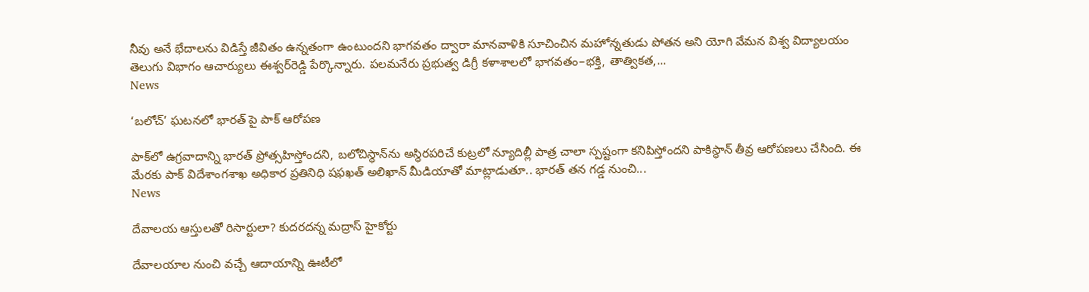నీవు అనే భేదాలను విడిస్తే జీవితం ఉన్నతంగా ఉంటుందని భాగవతం ద్వారా మానవాళికి సూచించిన మహోన్నతుడు పోతన అని యోగి వేమన విశ్వ విద్యాలయం తెలుగు విభాగం ఆచార్యులు ఈశ్వర్‌రెడ్డి పేర్కొన్నారు. పలమనేరు ప్రభుత్వ డిగ్రీ కళాశాలలో భాగవతం–భక్తి, తాత్వికత,...
News

‘బలోచ్‌’ ఘటనలో భారత్‌ పై పాక్‌ ఆరోపణ

పాక్‌లో ఉగ్రవాదాన్ని భారత్‌ ప్రోత్సహిస్తోందని, బలోచిస్థాన్‌ను అస్థిరపరిచే కుట్రలో న్యూదిల్లీ పాత్ర చాలా స్పష్టంగా కనిపిస్తోందని పాకిస్థాన్‌ తీవ్ర ఆరోపణలు చేసింది. ఈ మేరకు పాక్‌ విదేశాంగశాఖ అధికార ప్రతినిధి షఫఖత్‌ అలిఖాన్‌ మీడియాతో మాట్లాడుతూ.. భారత్‌ తన గడ్డ నుంచి...
News

దేవాలయ ఆస్తులతో రిసార్టులా? కుదరదన్న మద్రాస్ హైకోర్టు

దేవాలయాల నుంచి వచ్చే ఆదాయాన్ని ఊటీలో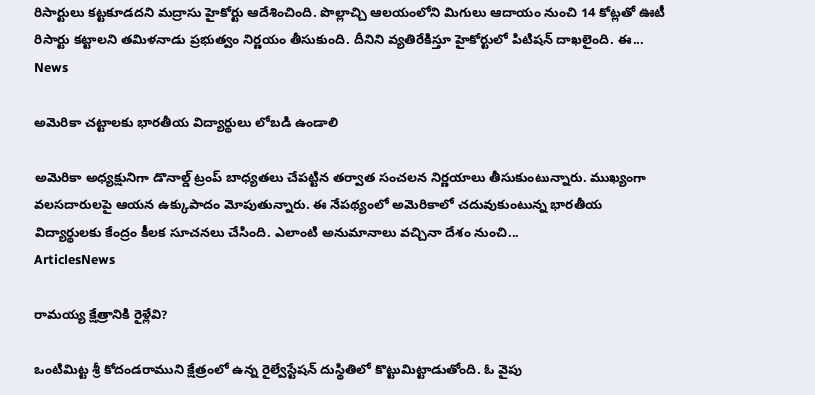రిసార్టులు కట్టకూడదని మద్రాసు హైకోర్టు ఆదేశించింది. పొల్లాచ్చి ఆలయంలోని మిగులు ఆదాయం నుంచి 14 కోట్లతో ఊటీ రిసార్టు కట్టాలని తమిళనాడు ప్రభుత్వం నిర్ణయం తీసుకుంది. దీనిని వ్యతిరేకిస్తూ హైకోర్టులో పిటిషన్ దాఖలైంది. ఈ...
News

అమెరికా చట్టాలకు భారతీయ విద్యార్థులు లోబడి ఉండాలి

అమెరికా అధ్యక్షునిగా డొనాల్డ్ ట్రంప్ బాధ్యతలు చేపట్టిన తర్వాత సంచలన నిర్ణయాలు తీసుకుంటున్నారు. ముఖ్యంగా వలసదారులపై ఆయన ఉక్కుపాదం మోపుతున్నారు. ఈ నేపథ్యంలో అమెరికాలో చదువుకుంటున్న భారతీయ విద్యార్థులకు కేంద్రం కీలక సూచనలు చేసింది. ఎలాంటి అనుమానాలు వచ్చినా దేశం నుంచి...
ArticlesNews

రామయ్య క్షేత్రానికి రైళ్లేవి?

ఒంటిమిట్ట శ్రీ కోదండరాముని క్షేత్రంలో ఉన్న రైల్వేస్టేషన్‌ దుస్థితిలో కొట్టుమిట్టాడుతోంది. ఓ వైపు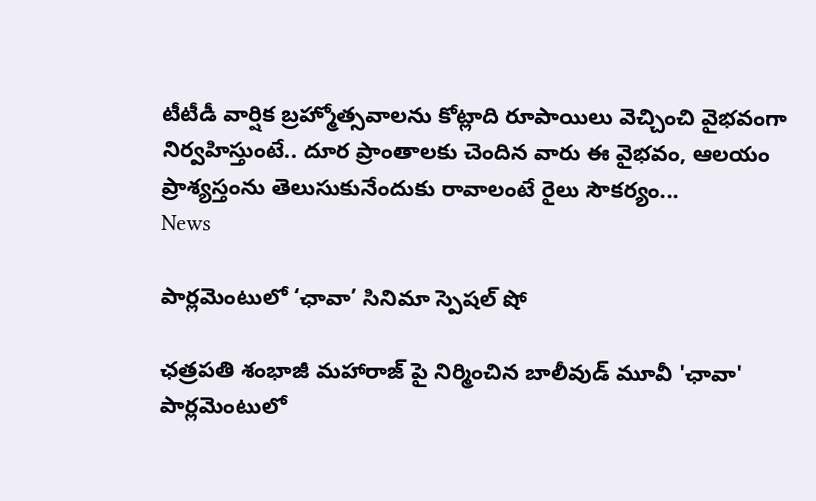టీటీడీ వార్షిక బ్రహ్మోత్సవాలను కోట్లాది రూపాయిలు వెచ్చించి వైభవంగా నిర్వహిస్తుంటే.. దూర ప్రాంతాలకు చెందిన వారు ఈ వైభవం, ఆలయం ప్రాశ్యస్తంను తెలుసుకునేందుకు రావాలంటే రైలు సౌకర్యం...
News

పార్లమెంటులో ‘ఛావా’ సినిమా స్పెషల్ షో

ఛత్రపతి శంభాజీ మహారాజ్ పై నిర్మించిన బాలీవుడ్ మూవీ 'ఛావా' పార్లమెంటులో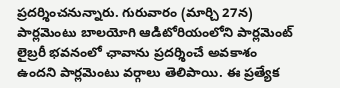ప్రదర్శించనున్నారు. గురువారం (మార్చి 27న) పార్లమెంటు బాలయోగి ఆడిటోరియంలోని పార్లమెంట్ లైబ్రరీ భవనంలో ఛావాను ప్రదర్శించే అవకాశం ఉందని పార్లమెంటు వర్గాలు తెలిపాయి. ఈ ప్రత్యేక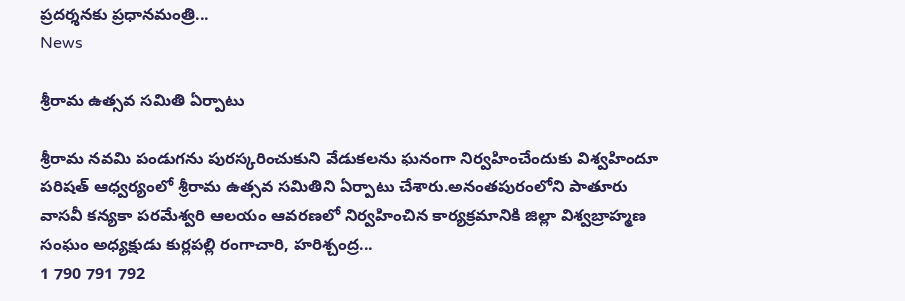ప్రదర్శనకు ప్రధానమంత్రి...
News

శ్రీరామ ఉత్సవ సమితి ఏర్పాటు

శ్రీరామ నవమి పండుగను పురస్కరించుకుని వేడుకలను ఘనంగా నిర్వహించేందుకు విశ్వహిందూ పరిషత్ ఆధ్వర్యంలో శ్రీరామ ఉత్సవ సమితిని ఏర్పాటు చేశారు.అనంతపురంలోని పాతూరు వాసవీ కన్యకా పరమేశ్వరి ఆలయం ఆవరణలో నిర్వహించిన కార్యక్రమానికి జిల్లా విశ్వబ్రాహ్మణ సంఘం అధ్యక్షుడు కుర్లపల్లి రంగాచారి, హరిశ్చంద్ర...
1 790 791 792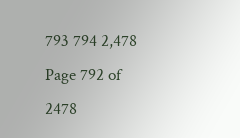793 794 2,478
Page 792 of 2478